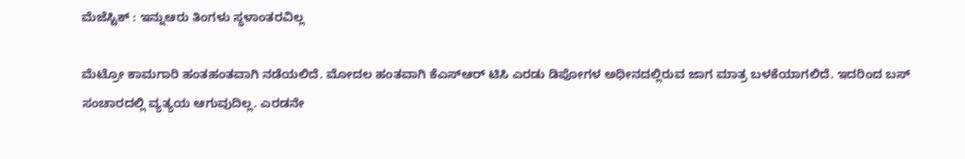ಮೆಜೆಸ್ಟಿಕ್ : ಇನ್ನುಆರು ತಿಂಗಳು ಸ್ಥಳಾಂತರವಿಲ್ಲ

ಮೆಟ್ರೋ ಕಾಮಗಾರಿ ಹಂತಹಂತವಾಗಿ ನಡೆಯಲಿದೆ. ಮೋದಲ ಹಂತವಾಗಿ ಕೆಎಸ್ಆರ್ ಟಿಸಿ ಎರಡು ಡಿಪೋಗಳ ಅಧೀನದಲ್ಲಿರುವ ಜಾಗ ಮಾತ್ರ ಬಳಕೆಯಾಗಲಿದೆ. ಇದರಿಂದ ಬಸ್ ಸಂಚಾರದಲ್ಲಿ ವ್ಯತ್ಯಯ ಆಗುವುದಿಲ್ಲ. ಎರಡನೇ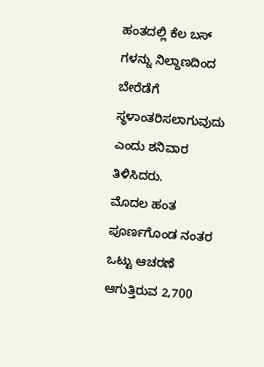ಹಂತದಲ್ಲಿ ಕೆಲ ಬಸ್ ಗಳನ್ನು ನಿಲ್ದಾಣದಿಂದ ಬೇರೆಡೆಗೆ ಸ್ಥಳಾಂತರಿಸಲಾಗುವುದು ಎಂದು ಶನಿವಾರ ತಿಳಿಸಿದರು.
ಮೊದಲ ಹಂತ ಪೂರ್ಣಗೊಂಡ ನಂತರ ಒಟ್ಟು ಆಚರಣೆ ಆಗುತ್ತಿರುವ 2,700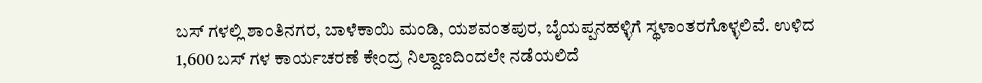ಬಸ್ ಗಳಲ್ಲಿ ಶಾಂತಿನಗರ, ಬಾಳೆಕಾಯಿ ಮಂಡಿ, ಯಶವಂತಪುರ, ಬೈಯಪ್ಪನಹಳ್ಳಿಗೆ ಸ್ಥಳಾಂತರಗೊಳ್ಳಲಿವೆ. ಉಳಿದ 1,600 ಬಸ್ ಗಳ ಕಾರ್ಯಚರಣೆ ಕೇಂದ್ರ ನಿಲ್ದಾಣದಿಂದಲೇ ನಡೆಯಲಿದೆ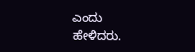ಎಂದು ಹೇಳಿದರು.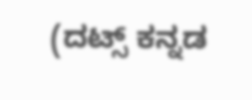(ದಟ್ಸ್ ಕನ್ನಡ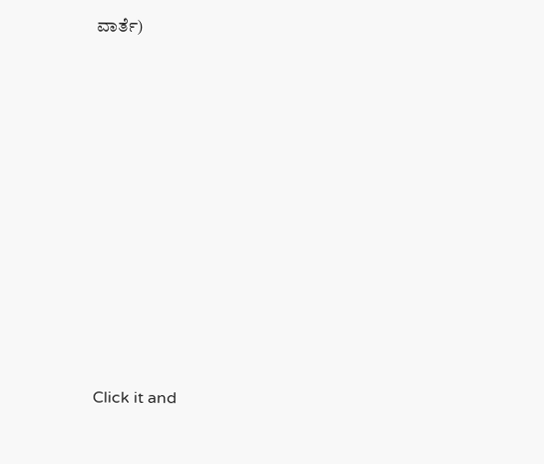ವಾರ್ತೆ)












Click it and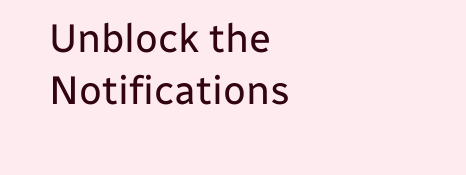Unblock the Notifications